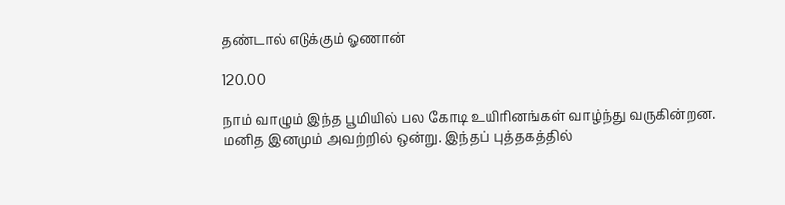தண்டால் எடுக்கும் ஓணான்

120.00

நாம் வாழும் இந்த பூமியில் பல கோடி உயிரினங்கள் வாழ்ந்து வருகின்றன. மனித இனமும் அவற்றில் ஒன்று. இந்தப் புத்தகத்தில்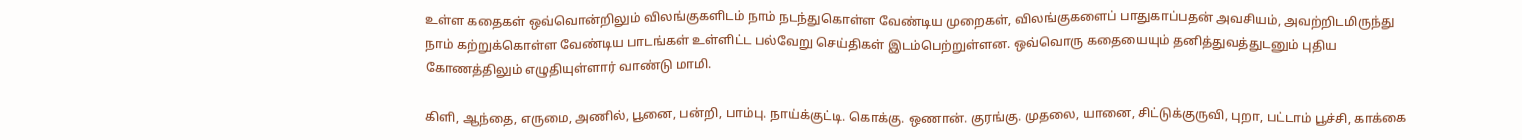உள்ள கதைகள் ஒவ்வொன்றிலும் விலங்குகளிடம் நாம் நடந்துகொள்ள வேண்டிய முறைகள், விலங்குகளைப் பாதுகாப்பதன் அவசியம், அவற்றிடமிருந்து நாம் கற்றுக்கொள்ள வேண்டிய பாடங்கள் உள்ளிட்ட பல்வேறு செய்திகள் இடம்பெற்றுள்ளன. ஒவ்வொரு கதையையும் தனித்துவத்துடனும் புதிய கோணத்திலும் எழுதியுள்ளார் வாண்டு மாமி.

கிளி, ஆந்தை, எருமை, அணில், பூனை, பன்றி, பாம்பு. நாய்க்குட்டி. கொக்கு. ஒணான். குரங்கு. முதலை, யானை, சிட்டுக்குருவி, புறா, பட்டாம் பூச்சி, காக்கை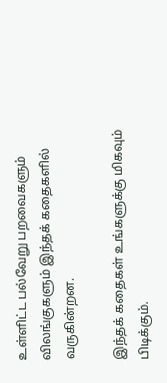உள்ளிட்ட பல்வேறு பறவைகளும் விலங்குகளும் இந்தக் கதைகளில் வருகின்றன.

இந்தக் கதைகள் உங்களுக்கு மிகவும் பிடிக்கும்.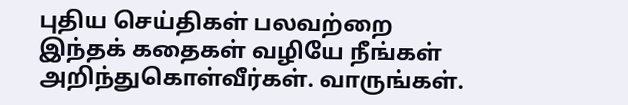புதிய செய்திகள் பலவற்றை இந்தக் கதைகள் வழியே நீங்கள் அறிந்துகொள்வீர்கள். வாருங்கள்.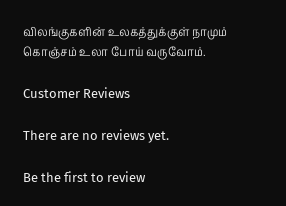விலங்குகளின் உலகத்துக்குள் நாமும் கொஞ்சம் உலா போய் வருவோம்.

Customer Reviews

There are no reviews yet.

Be the first to review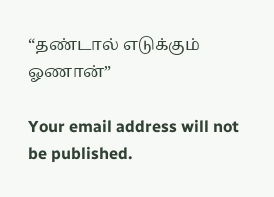“தண்டால் எடுக்கும் ஓணான்”

Your email address will not be published.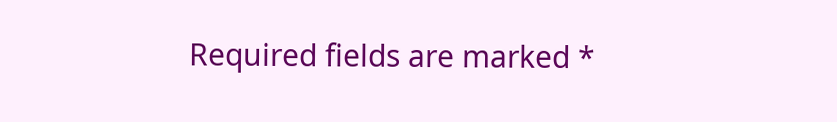Required fields are marked *